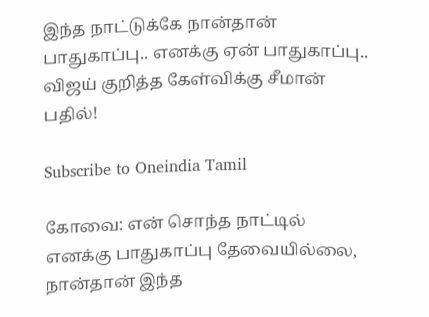இந்த நாட்டுக்கே நான்தான் பாதுகாப்பு.. எனக்கு ஏன் பாதுகாப்பு.. விஜய் குறித்த கேள்விக்கு சீமான் பதில்!

Subscribe to Oneindia Tamil

கோவை: என் சொந்த நாட்டில் எனக்கு பாதுகாப்பு தேவையில்லை, நான்தான் இந்த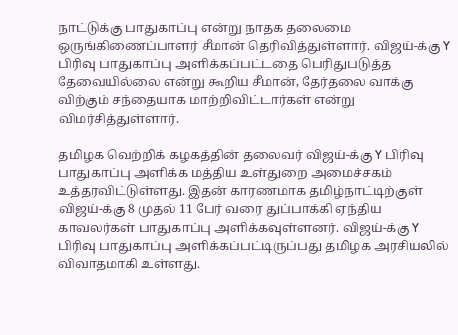நாட்டுக்கு பாதுகாப்பு என்று நாதக தலைமை ஒருங்கிணைப்பாளர் சீமான் தெரிவித்துள்ளார். விஜய்-க்கு Y பிரிவு பாதுகாப்பு அளிக்கப்பட்டதை பெரிதுபடுத்த தேவையில்லை என்று கூறிய சீமான், தேர்தலை வாக்கு விற்கும் சந்தையாக மாற்றிவிட்டார்கள் என்று விமர்சித்துள்ளார்.

தமிழக வெற்றிக் கழகத்தின் தலைவர் விஜய்-க்கு Y பிரிவு பாதுகாப்பு அளிக்க மத்திய உள்துறை அமைச்சகம் உத்தரவிட்டுள்ளது. இதன் காரணமாக தமிழ்நாட்டிற்குள் விஜய்-க்கு 8 முதல் 11 பேர் வரை துப்பாக்கி ஏந்திய காவலர்கள் பாதுகாப்பு அளிக்கவுள்ளனர். விஜய்-க்கு Y பிரிவு பாதுகாப்பு அளிக்கப்பட்டிருப்பது தமிழக அரசியலில் விவாதமாகி உள்ளது.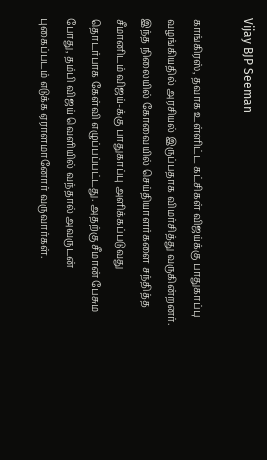Vijay BJP Seeman

காங்கிரஸ், தவாக உள்ளிட்ட கட்சிகள் விஜய்க்கு பாதுகாப்பு வழங்கியதில் அரசியல் இருப்பதாக விமர்சித்து வருகின்றனர். இந்த நிலையில் கோவையில் செய்தியாளர்களை சந்தித்த சீமானிடம் விஜய்-க்கு பாதுகாப்பு அளிக்கப்படுவது தொடர்பாக கேள்வி எழுப்பப்பட்டது. அதற்கு சீமான் பேசும போது, தம்பி விஜய் வெளியில் வந்தால் அவருடன் புகைப்படம் எடுக்க ஏராளமானோர் வருவார்கள்.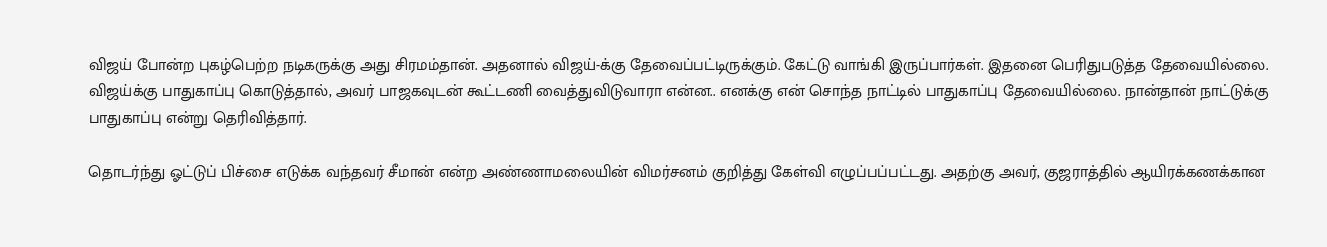விஜய் போன்ற புகழ்பெற்ற நடிகருக்கு அது சிரமம்தான். அதனால் விஜய்-க்கு தேவைப்பட்டிருக்கும். கேட்டு வாங்கி இருப்பார்கள். இதனை பெரிதுபடுத்த தேவையில்லை. விஜய்க்கு பாதுகாப்பு கொடுத்தால், அவர் பாஜகவுடன் கூட்டணி வைத்துவிடுவாரா என்ன.. எனக்கு என் சொந்த நாட்டில் பாதுகாப்பு தேவையில்லை. நான்தான் நாட்டுக்கு பாதுகாப்பு என்று தெரிவித்தார்.

தொடர்ந்து ஓட்டுப் பிச்சை எடுக்க வந்தவர் சீமான் என்ற அண்ணாமலையின் விமர்சனம் குறித்து கேள்வி எழுப்பப்பட்டது. அதற்கு அவர், குஜராத்தில் ஆயிரக்கணக்கான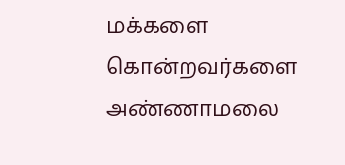மக்களை கொன்றவர்களை அண்ணாமலை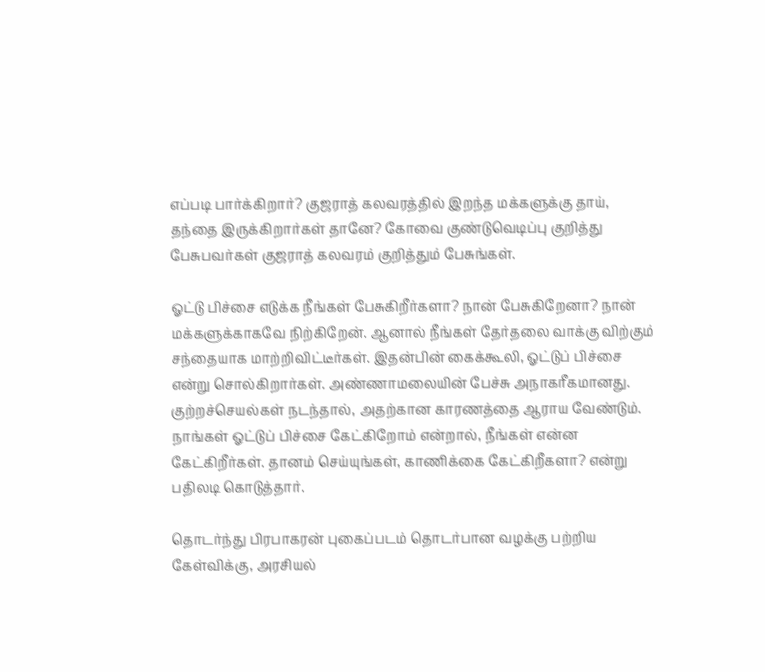எப்படி பார்க்கிறார்? குஜராத் கலவரத்தில் இறந்த மக்களுக்கு தாய், தந்தை இருக்கிறார்கள் தானே? கோவை குண்டுவெடிப்பு குறித்து பேசுபவர்கள் குஜராத் கலவரம் குறித்தும் பேசுங்கள்.

ஓட்டு பிச்சை எடுக்க நீங்கள் பேசுகிறீர்களா? நான் பேசுகிறேனா? நான் மக்களுக்காகவே நிற்கிறேன். ஆனால் நீங்கள் தேர்தலை வாக்கு விற்கும் சந்தையாக மாற்றிவிட்டீர்கள். இதன்பின் கைக்கூலி, ஓட்டுப் பிச்சை என்று சொல்கிறார்கள். அண்ணாமலையின் பேச்சு அநாகரீகமானது. குற்றச்செயல்கள் நடந்தால், அதற்கான காரணத்தை ஆராய வேண்டும். நாங்கள் ஓட்டுப் பிச்சை கேட்கிறோம் என்றால், நீங்கள் என்ன கேட்கிறீர்கள். தானம் செய்யுங்கள், காணிக்கை கேட்கிறீகளா? என்று பதிலடி கொடுத்தார்.

தொடர்ந்து பிரபாகரன் புகைப்படம் தொடர்பான வழக்கு பற்றிய கேள்விக்கு, அரசியல்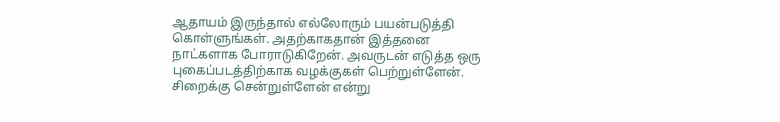ஆதாயம் இருந்தால் எல்லோரும் பயன்படுத்தி கொள்ளுங்கள். அதற்காகதான் இத்தனை நாட்களாக போராடுகிறேன். அவருடன் எடுத்த ஒரு புகைப்படத்திற்காக வழக்குகள் பெற்றுள்ளேன். சிறைக்கு சென்றுள்ளேன் என்று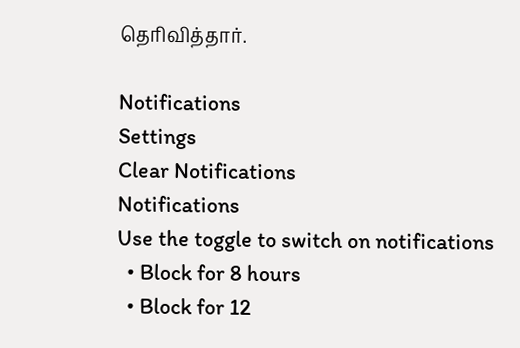தெரிவித்தார்.

Notifications
Settings
Clear Notifications
Notifications
Use the toggle to switch on notifications
  • Block for 8 hours
  • Block for 12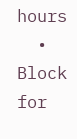hours
  • Block for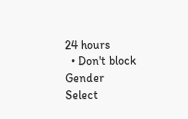24 hours
  • Don't block
Gender
Select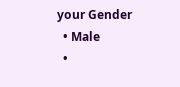your Gender
  • Male
  •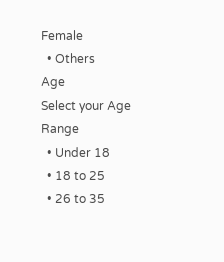Female
  • Others
Age
Select your Age Range
  • Under 18
  • 18 to 25
  • 26 to 35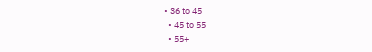• 36 to 45
  • 45 to 55
  • 55+